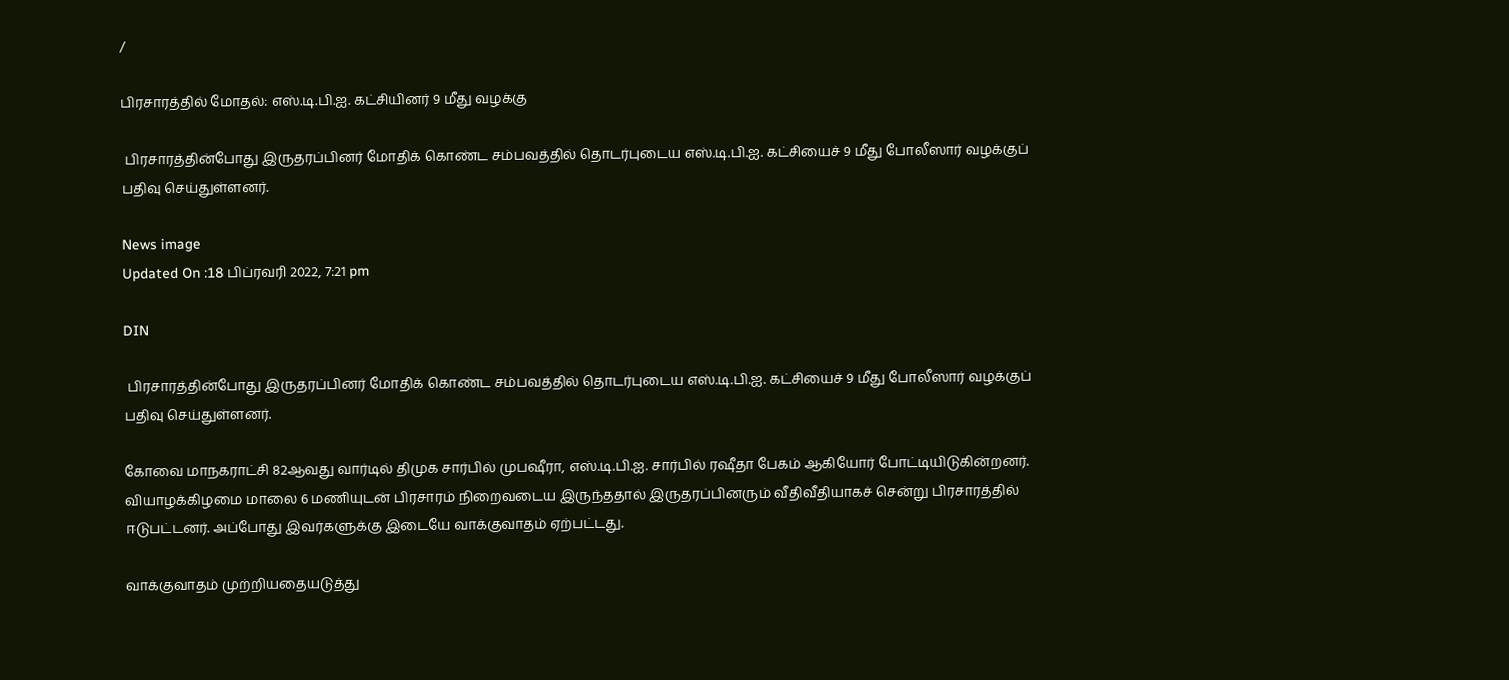/

பிரசாரத்தில் மோதல்: எஸ்.டி.பி.ஐ. கட்சியினர் 9 மீது வழக்கு

 பிரசாரத்தின்போது இருதரப்பினர் மோதிக் கொண்ட சம்பவத்தில் தொடர்புடைய எஸ்.டி.பி.ஐ. கட்சியைச் 9 மீது போலீஸார் வழக்குப் பதிவு செய்துள்ளனர்.

News image
Updated On :18 பிப்ரவரி 2022, 7:21 pm

DIN

 பிரசாரத்தின்போது இருதரப்பினர் மோதிக் கொண்ட சம்பவத்தில் தொடர்புடைய எஸ்.டி.பி.ஐ. கட்சியைச் 9 மீது போலீஸார் வழக்குப் பதிவு செய்துள்ளனர்.

கோவை மாநகராட்சி 82ஆவது வார்டில் திமுக சார்பில் முபஷீரா, எஸ்.டி.பி.ஐ. சார்பில் ரஷீதா பேகம் ஆகியோர் போட்டியிடுகின்றனர். வியாழக்கிழமை மாலை 6 மணியுடன் பிரசாரம் நிறைவடைய இருந்ததால் இருதரப்பினரும் வீதிவீதியாகச் சென்று பிரசாரத்தில் ஈடுபட்டனர். அப்போது இவர்களுக்கு இடையே வாக்குவாதம் ஏற்பட்டது.

வாக்குவாதம் முற்றியதையடுத்து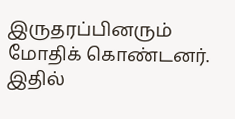இருதரப்பினரும் மோதிக் கொண்டனர். இதில்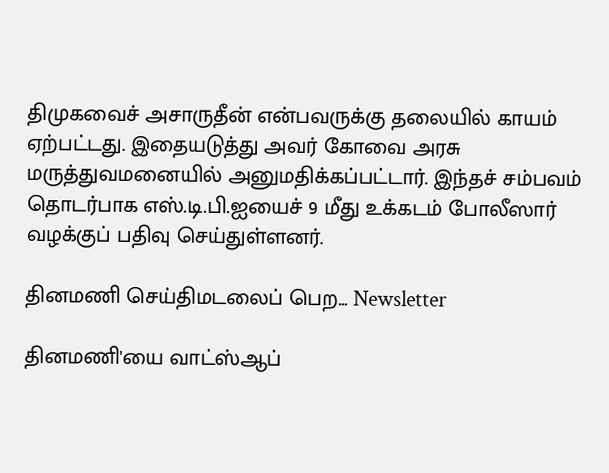திமுகவைச் அசாருதீன் என்பவருக்கு தலையில் காயம் ஏற்பட்டது. இதையடுத்து அவர் கோவை அரசு மருத்துவமனையில் அனுமதிக்கப்பட்டார். இந்தச் சம்பவம் தொடர்பாக எஸ்.டி.பி.ஐயைச் 9 மீது உக்கடம் போலீஸார் வழக்குப் பதிவு செய்துள்ளனர்.

தினமணி செய்திமடலைப் பெற... Newsletter

தினமணி'யை வாட்ஸ்ஆப்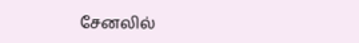சேனலில்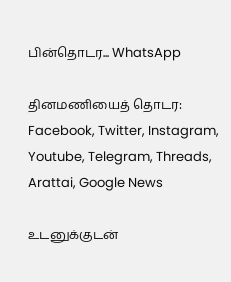பின்தொடர... WhatsApp

தினமணியைத் தொடர: Facebook, Twitter, Instagram, Youtube, Telegram, Threads, Arattai, Google News

உடனுக்குடன்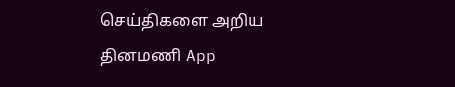செய்திகளை அறிய தினமணி App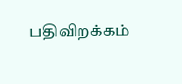பதிவிறக்கம்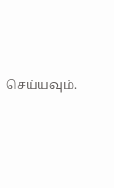செய்யவும்.